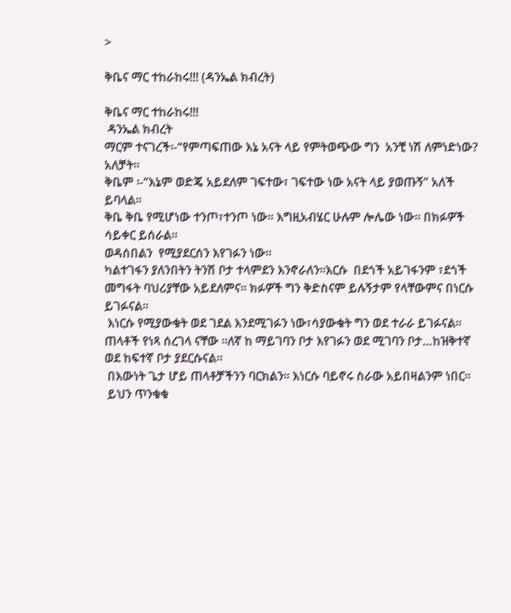>

ቅቤና ማር ተከራከሩ!!! (ዳንኤል ክብረት)

ቅቤና ማር ተከራከሩ!!!
 ዳንኤል ክብረት
ማርም ተናገረች፡-“የምጣፍጠው እኔ አናት ላይ የምትወጭው ግን  አንቺ ነሽ ለምነድነው? አለቻት።
ቅቤም ፡-“እኔም ወድጄ አይደለም ገፍተው፣ ገፍተው ነው አናት ላይ ያወጡኝ” አለች ይባላል።
ቅቤ ቅቤ የሚሆነው ተንጦ፣ተንጦ ነው። እግዚአብሄር ሁሉም ሎሌው ነው። በክፉዎች ሳይቀር ይሰራል።
ወዳሰበልን  የሚያደርሰን እየገፉን ነው።
ካልተገፋን ያለንበትን ትንሽ ቦታ ተላምደን እንኖራለን።እርሱ  በደጎች አይገፋንም ፣ደጎች መግፋት ባህሪያቸው አይደለምና። ክፉዎች ግን ቅድስናም ይሉኝታም የላቸውምና በነርሱ ይገፉናል።
 እነርሱ የሚያውቁት ወደ ገደል እንደሚገፉን ነው፣ሳያውቁት ግን ወደ ተራራ ይገፉናል።
ጠላቶች የነጻ ሰረገላ ናቸው ።ለኛ ከ ማይገባን ቦታ እየገፉን ወደ ሚገባን ቦታ…ከዝቅተኛ ወደ ከፍተኛ ቦታ ያደርሱናል።
 በእውነት ጌታ ሆይ ጠላቶቻችንን ባርክልን። እነርሱ ባይኖሩ ስራው አይበዛልንም ነበር።
 ይህን ጥንቁቁ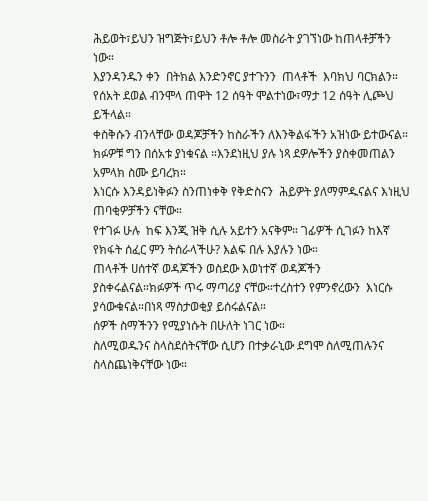ሕይወት፣ይህን ዝግጅት፣ይህን ቶሎ ቶሎ መስራት ያገኘነው ከጠላቶቻችን ነው።
እያንዳንዱን ቀን  በትክል እንድንኖር ያተጉንን  ጠላቶች  እባክህ ባርክልን። የሰአት ደወል ብንሞላ ጠዋት 12 ሰዓት ሞልተነው፣ማታ 12 ሰዓት ሊጮህ ይችላል።
ቀስቅሱን ብንላቸው ወዳጆቻችን ከስራችን ለእንቅልፋችን አዝነው ይተውናል። ክፉዎቹ ግን በሰአቱ ያነቁናል ።እንደነዚህ ያሉ ነጻ ደዎሎችን ያስቀመጠልን አምላክ ስሙ ይባረክ።
እነርሱ እንዳይነቅፉን ስንጠነቀቅ የቅድስናን  ሕይዎት ያለማምዱናልና እነዚህ ጠባቂዎቻችን ናቸው።
የተገፉ ሁሉ  ከፍ እንጂ ዝቅ ሲሉ አይተን አናቅም። ገፊዎች ሲገፉን ከእኛ የክፋት ሰፈር ምን ትሰራላችሁ? እልፍ በሉ እያሉን ነው።
ጠላቶች ሀሰተኛ ወዳጆችን ወስደው እወነተኛ ወዳጆችን ያስቀሩልናል።ክፉዎች ጥሩ ማጣሪያ ናቸው።ተረስተን የምንኖረውን  እነርሱ ያሳውቁናል።በነጻ ማስታወቂያ ይሰሩልናል።
ሰዎች ስማችንን የሚያነሱት በሁለት ነገር ነው።
ስለሚወዱንና ስላስደሰትናቸው ሲሆን በተቃራኒው ደግሞ ስለሚጠሉንና ስላስጨነቅናቸው ነው።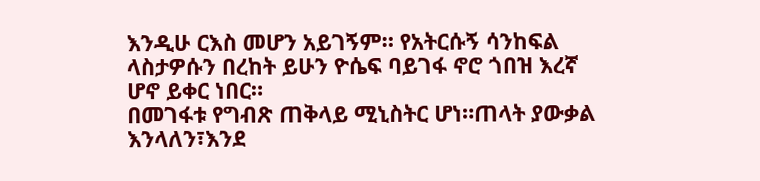እንዲሁ ርእስ መሆን አይገኝም። የአትርሱኝ ሳንከፍል ላስታዎሱን በረከት ይሁን ዮሴፍ ባይገፋ ኖሮ ጎበዝ እረኛ ሆኖ ይቀር ነበር።
በመገፋቱ የግብጽ ጠቅላይ ሚኒስትር ሆነ።ጠላት ያውቃል እንላለን፣እንደ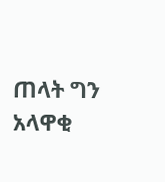ጠላት ግን አላዋቂ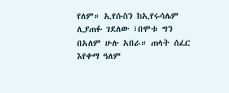የለም። ኢየሱስን ከኢየሩሳሌም ሊያጠፉ ገደለው ፣በሞቱ ግን በአለም ሁሉ አበራ። ጠላት ሰፈር እየቀማ ዓለም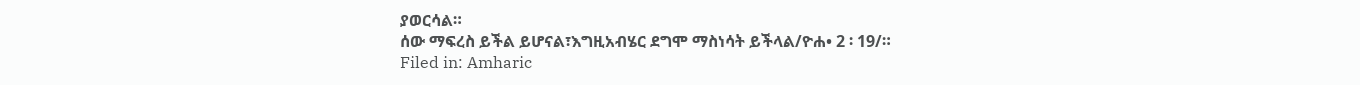ያወርሳል።
ሰው ማፍረስ ይችል ይሆናል፣እግዚአብሄር ደግሞ ማስነሳት ይችላል/ዮሐ• 2 ፡ 19/።
Filed in: Amharic